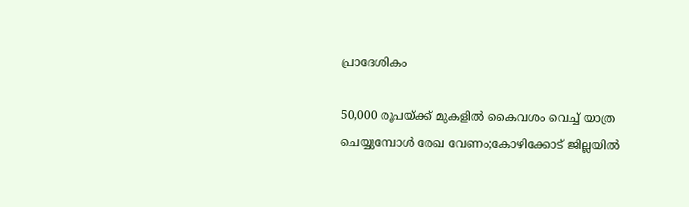പ്രാദേശികം

50,000 രൂപയ്ക്ക് മുകളില്‍ കൈവശം വെച്ച് യാത്ര ചെയ്യുമ്പോള്‍ രേഖ വേണം;കോഴിക്കോട് ജില്ലയില്‍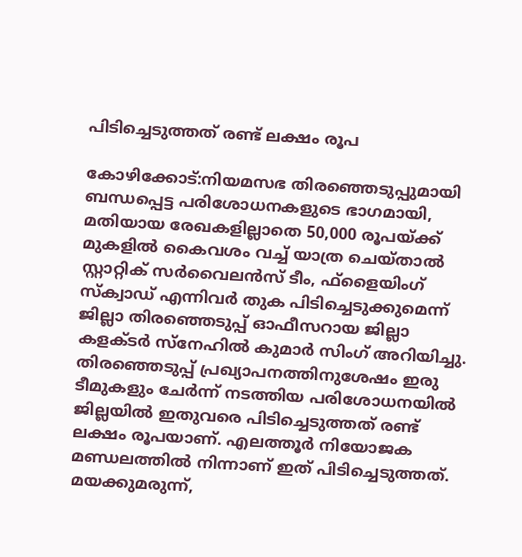പിടിച്ചെടുത്തത് രണ്ട് ലക്ഷം രൂപ

കോഴിക്കോട്:നിയമസഭ തിരഞ്ഞെടുപ്പുമായി ബന്ധപ്പെട്ട പരിശോധനകളുടെ ഭാഗമായി, മതിയായ രേഖകളില്ലാതെ 50,000 രൂപയ്ക്ക് മുകളില്‍ കൈവശം വച്ച് യാത്ര ചെയ്താല്‍ സ്റ്റാറ്റിക് സര്‍വൈലന്‍സ് ടീം, ഫ്‌ളൈയിംഗ് സ്‌ക്വാഡ് എന്നിവര്‍ തുക പിടിച്ചെടുക്കുമെന്ന് ജില്ലാ തിരഞ്ഞെടുപ്പ് ഓഫീസറായ ജില്ലാ കളക്ടര്‍ സ്നേഹില്‍ കുമാര്‍ സിംഗ് അറിയിച്ചു. തിരഞ്ഞെടുപ്പ് പ്രഖ്യാപനത്തിനുശേഷം ഇരു ടീമുകളും ചേര്‍ന്ന് നടത്തിയ പരിശോധനയില്‍ ജില്ലയില്‍ ഇതുവരെ പിടിച്ചെടുത്തത് രണ്ട് ലക്ഷം രൂപയാണ്. എലത്തൂര്‍ നിയോജക മണ്ഡലത്തില്‍ നിന്നാണ് ഇത് പിടിച്ചെടുത്തത്. മയക്കുമരുന്ന്,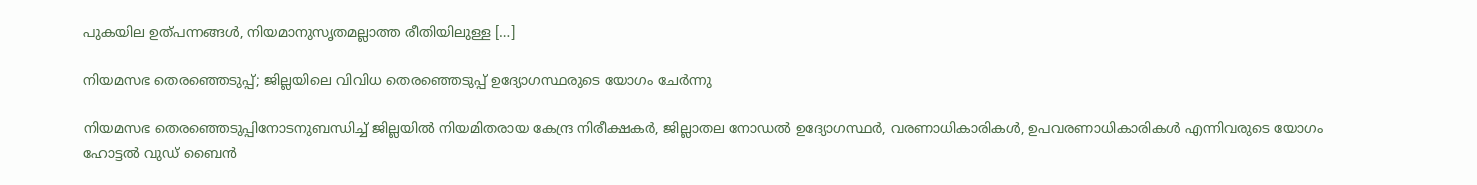പുകയില ഉത്പന്നങ്ങള്‍, നിയമാനുസൃതമല്ലാത്ത രീതിയിലുള്ള […]

നിയമസഭ തെരഞ്ഞെടുപ്പ്; ജില്ലയിലെ വിവിധ തെരഞ്ഞെടുപ്പ് ഉദ്യോഗസ്ഥരുടെ യോഗം ചേർന്നു

നിയമസഭ തെരഞ്ഞെടുപ്പിനോടനുബന്ധിച്ച് ജില്ലയിൽ നിയമിതരായ കേന്ദ്ര നിരീക്ഷകർ, ജില്ലാതല നോഡൽ ഉദ്യോഗസ്ഥർ, വരണാധികാരികൾ, ഉപവരണാധികാരികൾ എന്നിവരുടെ യോഗം ഹോട്ടൽ വുഡ് ബൈൻ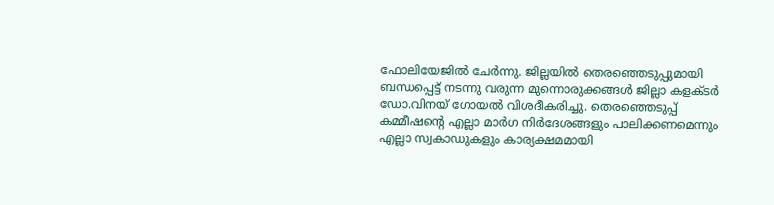ഫോലിയേജിൽ ചേർന്നു. ജില്ലയിൽ തെരഞ്ഞെടുപ്പുമായി ബന്ധപ്പെട്ട് നടന്നു വരുന്ന മുന്നൊരുക്കങ്ങൾ ജില്ലാ കളക്ടർ ഡോ.വിനയ് ഗോയൽ വിശദീകരിച്ചു. തെരഞ്ഞെടുപ്പ് കമ്മീഷന്റെ എല്ലാ മാർഗ നിർദേശങ്ങളും പാലിക്കണമെന്നും എല്ലാ സ്വകാഡുകളും കാര്യക്ഷമമായി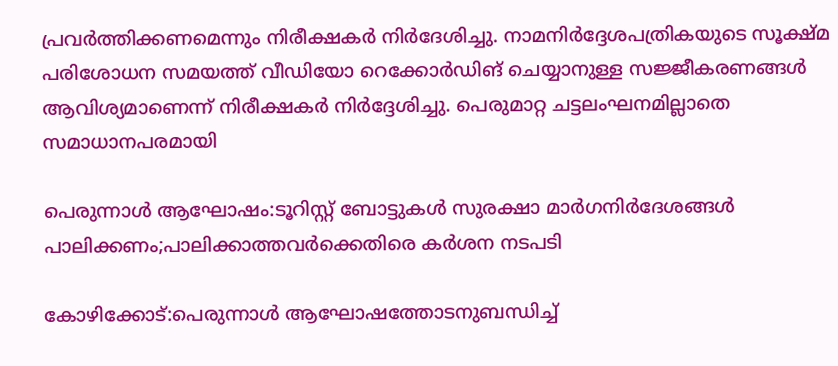പ്രവർത്തിക്കണമെന്നും നിരീക്ഷകർ നിർദേശിച്ചു. നാമനിർദ്ദേശപത്രികയുടെ സൂക്ഷ്മ പരിശോധന സമയത്ത് വീഡിയോ റെക്കോർഡിങ് ചെയ്യാനുള്ള സജ്ജീകരണങ്ങൾ ആവിശ്യമാണെന്ന് നിരീക്ഷകർ നിർദ്ദേശിച്ചു. പെരുമാറ്റ ചട്ടലംഘനമില്ലാതെ സമാധാനപരമായി

പെരുന്നാള്‍ ആഘോഷം:ടൂറിസ്റ്റ് ബോട്ടുകള്‍ സുരക്ഷാ മാര്‍ഗനിര്‍ദേശങ്ങള്‍ പാലിക്കണം;പാലിക്കാത്തവര്‍ക്കെതിരെ കര്‍ശന നടപടി

കോഴിക്കോട്:പെരുന്നാള്‍ ആഘോഷത്തോടനുബന്ധിച്ച്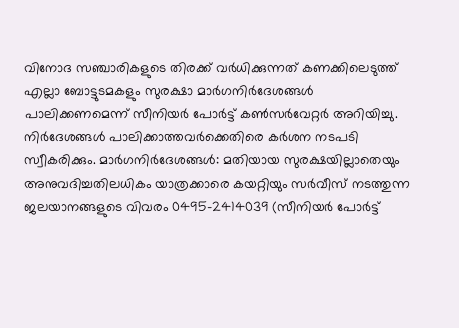വിനോദ സഞ്ചാരികളുടെ തിരക്ക് വര്‍ധിക്കുന്നത് കണക്കിലെടുത്ത് എല്ലാ ബോട്ടുടമകളും സുരക്ഷാ മാര്‍ഗനിര്‍ദേശങ്ങള്‍ പാലിക്കണമെന്ന് സീനിയര്‍ പോര്‍ട്ട് കണ്‍സര്‍വേറ്റര്‍ അറിയിച്ചു. നിര്‍ദേശങ്ങള്‍ പാലിക്കാത്തവര്‍ക്കെതിരെ കര്‍ശന നടപടി സ്വീകരിക്കും. മാര്‍ഗനിര്‍ദേശങ്ങള്‍: മതിയായ സുരക്ഷയില്ലാതെയും അനുവദിച്ചതിലധികം യാത്രക്കാരെ കയറ്റിയും സര്‍വീസ് നടത്തുന്ന ജലയാനങ്ങളുടെ വിവരം 0495-2414039 (സീനിയര്‍ പോര്‍ട്ട്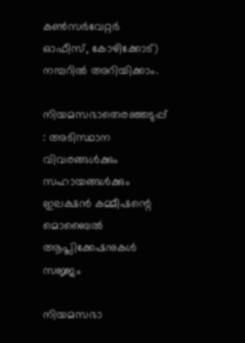കണ്‍സര്‍വേറ്റര്‍ ഓഫീസ്, കോഴിക്കോട്) നമ്പറില്‍ അറിയിക്കാം.

നിയമസഭാതെരഞ്ഞടുപ്പ് : അടിസ്ഥാന വിവരങ്ങള്‍ക്കും സഹായങ്ങള്‍ക്കും ഇലക്ഷന്‍ കമ്മീഷന്റെ മൊബൈല്‍ ആപ്ലിക്കേഷനുകള്‍ സജ്ജം

നിയമസഭാ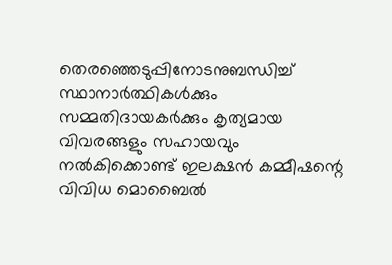തെരഞ്ഞെടുപ്പിനോടനുബന്ധിച്ച് സ്ഥാനാര്‍ത്ഥികള്‍ക്കും സമ്മതിദായകര്‍ക്കും കൃത്യമായ വിവരങ്ങളും സഹായവും നല്‍കിക്കൊണ്ട് ഇലക്ഷന്‍ കമ്മീഷന്റെ വിവിധ മൊബൈല്‍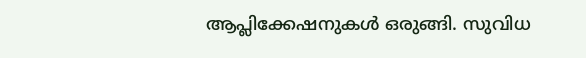ആപ്ലിക്കേഷനുകള്‍ ഒരുങ്ങി. സുവിധ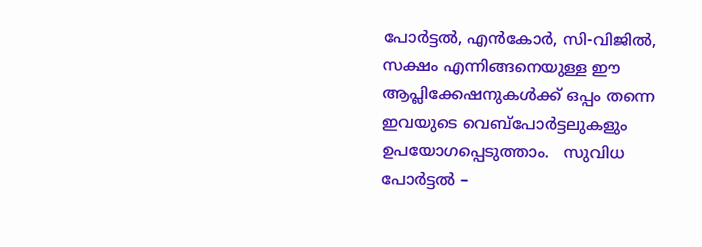പോര്‍ട്ടല്‍, എന്‍കോര്‍, സി-വിജില്‍, സക്ഷം എന്നിങ്ങനെയുള്ള ഈ ആപ്ലിക്കേഷനുകള്‍ക്ക് ഒപ്പം തന്നെ ഇവയുടെ വെബ്പോര്‍ട്ടലുകളും ഉപയോഗപ്പെടുത്താം.   സുവിധ പോര്‍ട്ടല്‍ –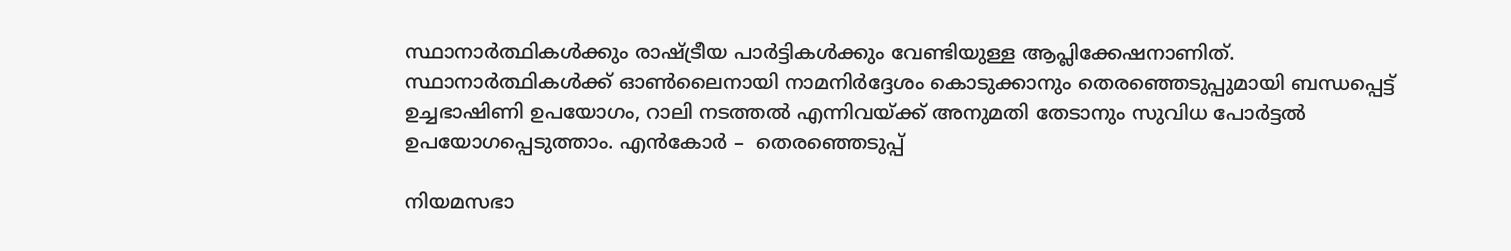സ്ഥാനാര്‍ത്ഥികള്‍ക്കും രാഷ്ട്രീയ പാര്‍ട്ടികള്‍ക്കും വേണ്ടിയുള്ള ആപ്ലിക്കേഷനാണിത്. സ്ഥാനാര്‍ത്ഥികള്‍ക്ക് ഓണ്‍ലൈനായി നാമനിര്‍ദ്ദേശം കൊടുക്കാനും തെരഞ്ഞെടുപ്പുമായി ബന്ധപ്പെട്ട് ഉച്ചഭാഷിണി ഉപയോഗം, റാലി നടത്തല്‍ എന്നിവയ്ക്ക് അനുമതി തേടാനും സുവിധ പോര്‍ട്ടല്‍ ഉപയോഗപ്പെടുത്താം. എന്‍കോര്‍ –  തെരഞ്ഞെടുപ്പ്

നിയമസഭാ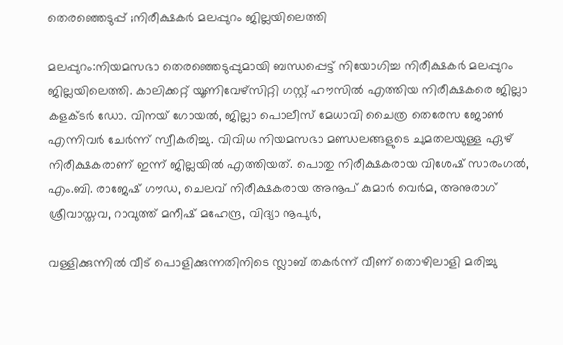തെരഞ്ഞെടുപ്പ് ;നിരീക്ഷകര്‍ മലപ്പുറം ജില്ലയിലെത്തി

മലപ്പുറം:നിയമസഭാ തെരഞ്ഞെടുപ്പുമായി ബന്ധപ്പെട്ട് നിയോഗിച്ച നിരീക്ഷകര്‍ മലപ്പുറം ജില്ലയിലെത്തി. കാലിക്കറ്റ് യൂണിവേഴ്സിറ്റി ഗസ്റ്റ് ഹൗസില്‍ എത്തിയ നിരീക്ഷകരെ ജില്ലാ കളക്ടര്‍ ഡോ. വിനയ് ഗോയല്‍, ജില്ലാ പൊലീസ് മേധാവി ചൈത്ര തെരേസ ജോണ്‍ എന്നിവര്‍ ചേര്‍ന്ന് സ്വീകരിച്ചു. വിവിധ നിയമസഭാ മണ്ഡലങ്ങളുടെ ചുമതലയുള്ള ഏഴ് നിരീക്ഷകരാണ് ഇന്ന് ജില്ലയില്‍ എത്തിയത്. പൊതു നിരീക്ഷകരായ വിശേഷ് സാരംഗല്‍, എം.ബി. രാജേഷ് ഗൗഡ, ചെലവ് നിരീക്ഷകരായ അനൂപ് കുമാര്‍ വെര്‍മ, അനുരാഗ് ശ്രീവാസ്തവ, റാവുത്ത് മനീഷ് മഹേന്ദ്ര, വിദ്യാ നൂപുര്‍,

വള്ളിക്കുന്നില്‍ വീട് പൊളിക്കുന്നതിനിടെ സ്ലാബ് തകര്‍ന്ന് വീണ് തൊഴിലാളി മരിച്ചു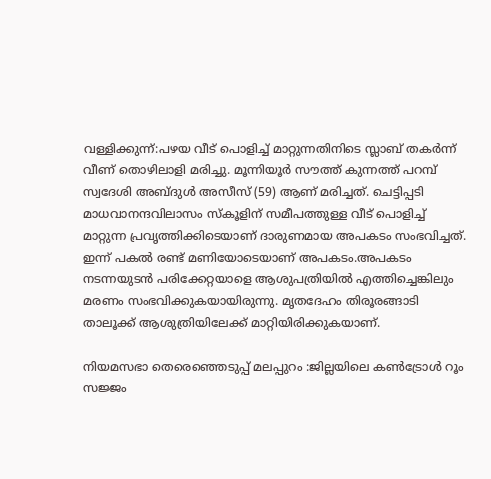വള്ളിക്കുന്ന്:പഴയ വീട് പൊളിച്ച് മാറ്റുന്നതിനിടെ സ്ലാബ് തകര്‍ന്ന് വീണ് തൊഴിലാളി മരിച്ചു. മൂന്നിയൂര്‍ സൗത്ത് കുന്നത്ത് പറമ്പ് സ്വദേശി അബ്ദുള്‍ അസീസ് (59) ആണ് മരിച്ചത്. ചെട്ടിപ്പടി മാധവാനന്ദവിലാസം സ്‌കൂളിന് സമീപത്തുള്ള വീട് പൊളിച്ച് മാറ്റുന്ന പ്രവൃത്തിക്കിടെയാണ് ദാരുണമായ അപകടം സംഭവിച്ചത്. ഇന്ന് പകല്‍ രണ്ട് മണിയോടെയാണ് അപകടം.അപകടം നടന്നയുടന്‍ പരിക്കേറ്റയാളെ ആശുപത്രിയില്‍ എത്തിച്ചെങ്കിലും മരണം സംഭവിക്കുകയായിരുന്നു. മൃതദേഹം തിരൂരങ്ങാടി താലൂക്ക് ആശുത്രിയിലേക്ക് മാറ്റിയിരിക്കുകയാണ്.

നിയമസഭാ തെരെഞ്ഞെടുപ്പ് മലപ്പുറം :ജില്ലയിലെ കണ്‍ട്രോള്‍ റൂം സജ്ജം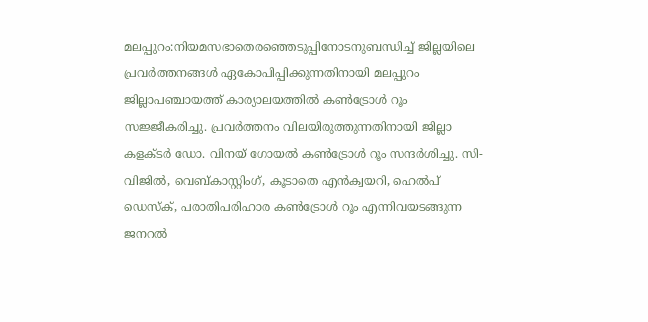മലപ്പുറം:നിയമസഭാതെരഞ്ഞെടുപ്പിനോടനുബന്ധിച്ച് ജില്ലയിലെ പ്രവര്‍ത്തനങ്ങള്‍ ഏകോപിപ്പിക്കുന്നതിനായി മലപ്പുറം ജില്ലാപഞ്ചായത്ത് കാര്യാലയത്തില്‍ കണ്‍ട്രോള്‍ റൂം സജ്ജീകരിച്ചു. പ്രവര്‍ത്തനം വിലയിരുത്തുന്നതിനായി ജില്ലാ കളക്ടര്‍ ഡോ. വിനയ് ഗോയല്‍ കണ്‍ട്രോള്‍ റൂം സന്ദര്‍ശിച്ചു. സി-വിജില്‍, വെബ്കാസ്റ്റിംഗ്, കൂടാതെ എന്‍ക്വയറി, ഹെല്‍പ് ഡെസ്‌ക്, പരാതിപരിഹാര കണ്‍ട്രോള്‍ റൂം എന്നിവയടങ്ങുന്ന ജനറല്‍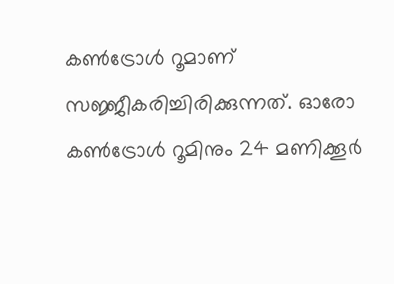കണ്‍ട്രോള്‍ റൂമാണ് സജ്ജീകരിച്ചിരിക്കുന്നത്. ഓരോ കണ്‍ട്രോള്‍ റൂമിനും 24 മണിക്കൂര്‍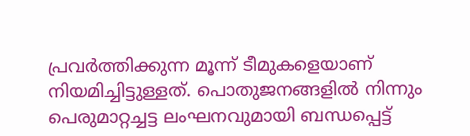പ്രവര്‍ത്തിക്കുന്ന മൂന്ന് ടീമുകളെയാണ് നിയമിച്ചിട്ടുള്ളത്. പൊതുജനങ്ങളില്‍ നിന്നും പെരുമാറ്റച്ചട്ട ലംഘനവുമായി ബന്ധപ്പെട്ട്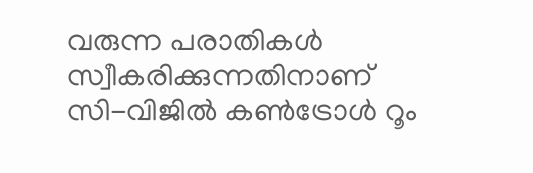വരുന്ന പരാതികള്‍ സ്വീകരിക്കുന്നതിനാണ് സി-വിജില്‍ കണ്‍ട്രോള്‍ റൂം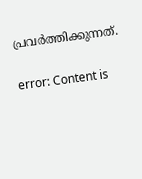പ്രവര്‍ത്തിക്കുന്നത്.

error: Content is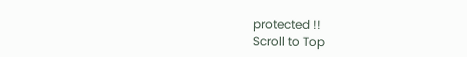protected !!
Scroll to Top